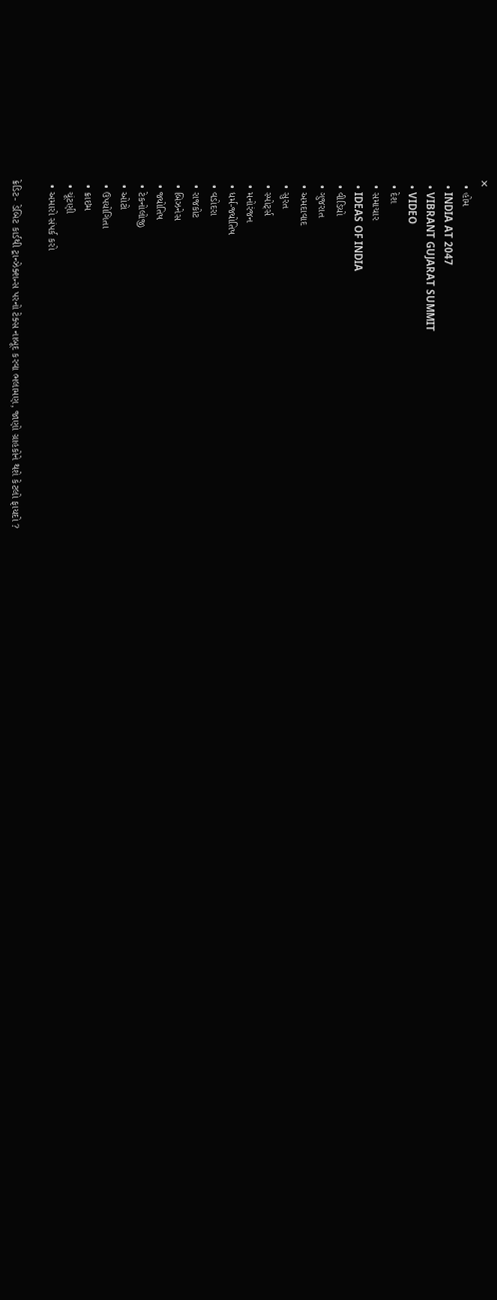✕
  • હોમ
  • INDIA AT 2047
  • VIBRANT GUJARAT SUMMIT
  • VIDEO
  • દેશ
  • સમાચાર
  • IDEAS OF INDIA
  • વીડિયો
  • ગુજરાત
  • અમદાવાદ
  • સુરત
  • સ્પોર્ટ્સ
  • મનોરંજન
  • ધર્મ-જ્યોતિષ
  • વડોદરા
  • રાજકોટ
  • બિઝનેસ
  • જ્યોતિષ
  • ટેકનોલોજી
  • ઓટો
  • ઉપયોગિતા
  • ક્રાઇમ
  • ચૂંટણી
  • અમારો સંપર્ક કરો

ક્રેડિટ- ડેબિટ કાર્ડથી ટ્રાન્ઝેક્શન્સ પરનો ટેક્સ નાબૂદ કરવા ભલામણ, જાણો ગ્રાહકોને થશે કેટલો ફાયદો ?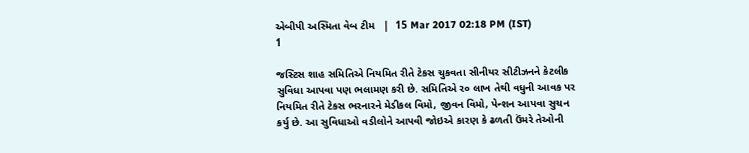એબીપી અસ્મિતા વેબ ટીમ   |  15 Mar 2017 02:18 PM (IST)
1

જસ્ટિસ શાહ સમિતિએ નિયમિત રીતે ટેકસ ચુકવતા સીનીયર સીટીઝનને કેટલીક સુવિધા આપવા પણ ભલામણ કરી છે. સમિતિએ ર૦ લાખ તેથી વધુની આવક પર નિયમિત રીતે ટેકસ ભરનારને મેડીકલ વિમો, જીવન વિમો, પેન્શન આપવા સુચન કર્યુ છે. આ સુવિધાઓ વડીલોને આપવી જોઇએ કારણ કે ઢળતી ઉંમરે તેઓની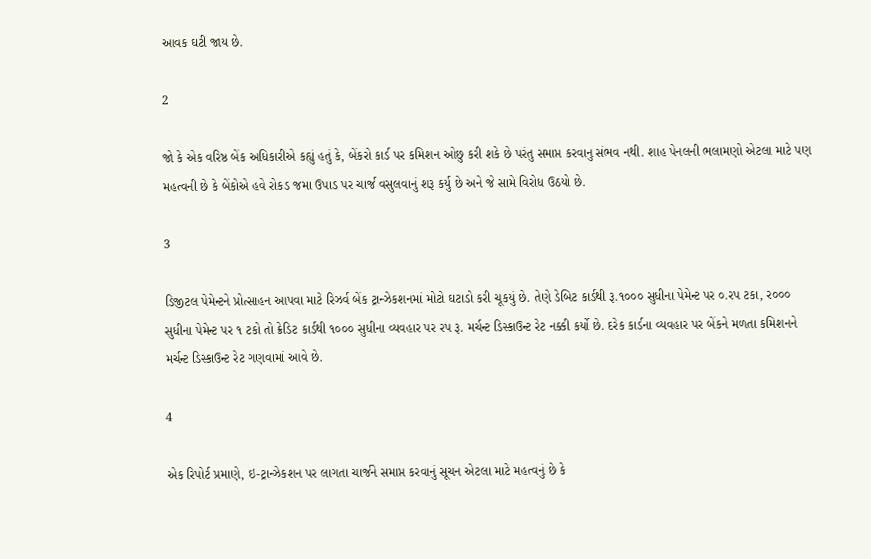આવક ઘટી જાય છે.

2

જો કે એક વરિષ્ઠ બેંક અધિકારીએ કહ્યું હતું કે, બેંકરો કાર્ડ પર કમિશન ઓછુ કરી શકે છે પરંતુ સમાપ્ત કરવાનુ સંભવ નથી. શાહ પેનલની ભલામણો એટલા માટે પણ મહત્વની છે કે બેંકોએ હવે રોકડ જમા ઉપાડ પર ચાર્જ વસુલવાનું શરૂ કર્યુ છે અને જે સામે વિરોધ ઉઠયો છે.

3

ડિજીટલ પેમેન્ટને પ્રોત્સાહન આપવા માટે રિઝર્વ બેંક ટ્રાન્ઝેકશનમાં મોટો ઘટાડો કરી ચૂકયું છે. તેણે ડેબિટ કાર્ડથી રૂ.૧૦૦૦ સુધીના પેમેન્ટ પર ૦.રપ ટકા, ર૦૦૦ સુધીના પેમેન્ટ પર ૧ ટકો તો ક્રેડિટ કાર્ડથી ૧૦૦૦ સુધીના વ્યવહાર પર રપ રૂ. મર્ચન્ટ ડિસ્કાઉન્ટ રેટ નક્કી કર્યો છે. દરેક કાર્ડના વ્યવહાર પર બેંકને મળતા કમિશનને મર્ચન્ટ ડિસ્કાઉન્ટ રેટ ગણવામાં આવે છે.

4

એક રિપોર્ટ પ્રમાણે, ઇ-ટ્રાન્ઝેકશન પર લાગતા ચાર્જને સમાપ્ત કરવાનું સૂચન એટલા માટે મહત્વનું છે કે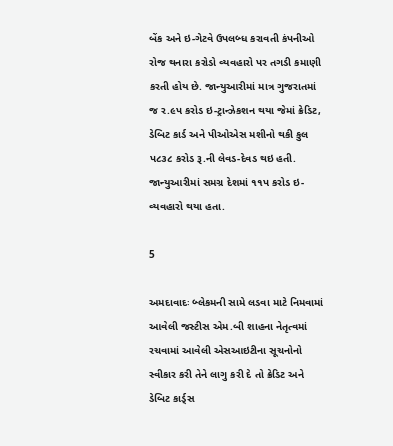બેંક અને ઇ-ગેટવે ઉપલબ્ધ કરાવતી કંપનીઓ રોજ થનારા કરોડો વ્યવહારો પર તગડી કમાણી કરતી હોય છે. જાન્યુઆરીમાં માત્ર ગુજરાતમાં જ ર.૯પ કરોડ ઇ-ટ્રાન્ઝેકશન થયા જેમાં ક્રેડિટ, ડેબિટ કાર્ડ અને પીઓએસ મશીનો થકી કુલ પ૮૩૮ કરોડ રૂ.ની લેવડ-દેવડ થઇ હતી. જાન્યુઆરીમાં સમગ્ર દેશમાં ૧૧પ કરોડ ઇ-વ્યવહારો થયા હતા.

5

અમદાવાદઃ બ્લેકમની સામે લડવા માટે નિમવામાં આવેલી જસ્ટીસ એમ.બી શાહના નેતૃત્વમાં રચવામાં આવેલી એસઆઇટીના સૂચનોનો સ્વીકાર કરી તેને લાગુ કરી દે તો ક્રેડિટ અને ડેબિટ કાર્ડ્સ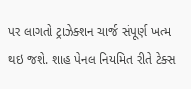પર લાગતો ટ્રાઝેક્શન ચાર્જ સંપૂર્ણ ખત્મ થઇ જશે. શાહ પેનલ નિયમિત રીતે ટેક્સ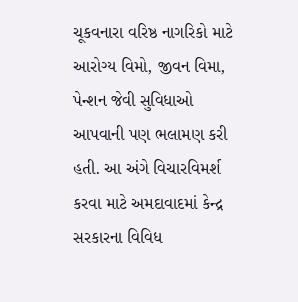ચૂકવનારા વરિષ્ઠ નાગરિકો માટે આરોગ્ય વિમો, જીવન વિમા, પેન્શન જેવી સુવિધાઓ આપવાની પણ ભલામણ કરી હતી. આ અંગે વિચારવિમર્શ કરવા માટે અમદાવાદમાં કેન્દ્ર સરકારના વિવિધ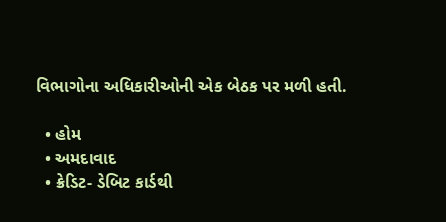વિભાગોના અધિકારીઓની એક બેઠક પર મળી હતી.

  • હોમ
  • અમદાવાદ
  • ક્રેડિટ- ડેબિટ કાર્ડથી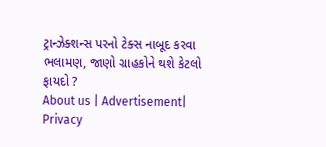ટ્રાન્ઝેક્શન્સ પરનો ટેક્સ નાબૂદ કરવા ભલામણ, જાણો ગ્રાહકોને થશે કેટલો ફાયદો ?
About us | Advertisement| Privacy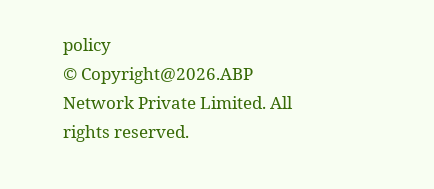policy
© Copyright@2026.ABP Network Private Limited. All rights reserved.